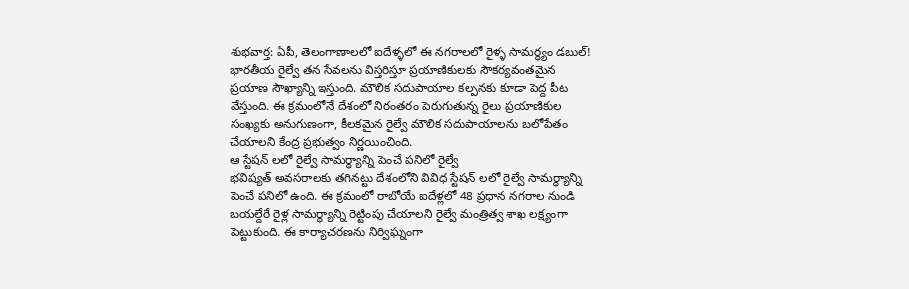శుభవార్త: ఏపీ, తెలంగాణాలలో ఐదేళ్ళలో ఈ నగరాలలో రైళ్ళ సామర్ధ్యం డబుల్!
భారతీయ రైల్వే తన సేవలను విస్తరిస్తూ ప్రయాణికులకు సౌకర్యవంతమైన ప్రయాణ సౌఖ్యాన్ని ఇస్తుంది. మౌలిక సదుపాయాల కల్పనకు కూడా పెద్ద పీట వేస్తుంది. ఈ క్రమంలోనే దేశంలో నిరంతరం పెరుగుతున్న రైలు ప్రయాణికుల సంఖ్యకు అనుగుణంగా, కీలకమైన రైల్వే మౌలిక సదుపాయాలను బలోపేతం చేయాలని కేంద్ర ప్రభుత్వం నిర్ణయించింది.
ఆ స్టేషన్ లలో రైల్వే సామర్ధ్యాన్ని పెంచే పనిలో రైల్వే
భవిష్యత్ అవసరాలకు తగినట్టు దేశంలోని వివిధ స్టేషన్ లలో రైల్వే సామర్ధ్యాన్ని పెంచే పనిలో ఉంది. ఈ క్రమంలో రాబోయే ఐదేళ్లలో 48 ప్రధాన నగరాల నుండి బయల్దేరే రైళ్ల సామర్థ్యాన్ని రెట్టింపు చేయాలని రైల్వే మంత్రిత్వ శాఖ లక్ష్యంగా పెట్టుకుంది. ఈ కార్యాచరణను నిర్విఘ్నంగా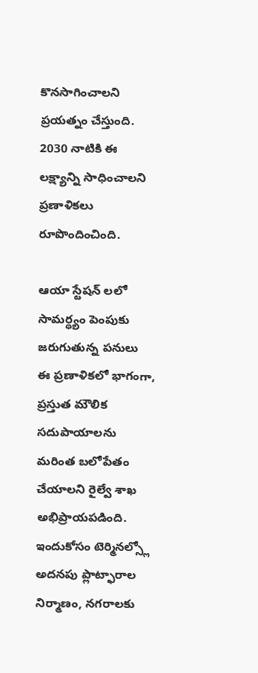కొనసాగించాలని ప్రయత్నం చేస్తుంది. 2030 నాటికి ఈ లక్ష్యాన్ని సాధించాలని ప్రణాళికలు రూపొందించింది.

ఆయా స్టేషన్ లలో సామర్ధ్యం పెంపుకు జరుగుతున్న పనులు
ఈ ప్రణాళికలో భాగంగా, ప్రస్తుత మౌలిక సదుపాయాలను మరింత బలోపేతం చేయాలని రైల్వే శాఖ అభిప్రాయపడింది. ఇందుకోసం టెర్మినల్స్లో అదనపు ప్లాట్ఫారాల నిర్మాణం, నగరాలకు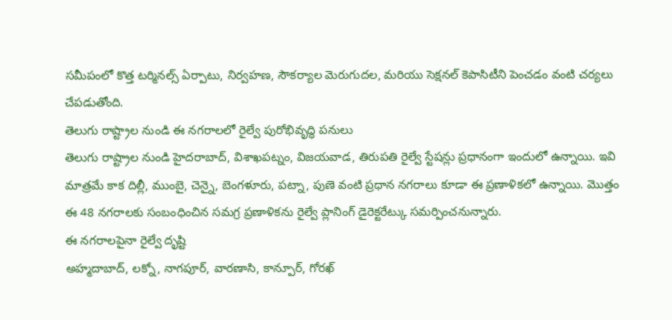సమీపంలో కొత్త టర్మినల్స్ ఏర్పాటు, నిర్వహణ, సౌకర్యాల మెరుగుదల, మరియు సెక్షనల్ కెపాసిటీని పెంచడం వంటి చర్యలు చేపడుతోంది.
తెలుగు రాష్ట్రాల నుండి ఈ నగరాలలో రైల్వే పురోభివృద్ధి పనులు
తెలుగు రాష్ట్రాల నుండి హైదరాబాద్, విశాఖపట్నం, విజయవాడ, తిరుపతి రైల్వే స్టేషన్లు ప్రధానంగా ఇందులో ఉన్నాయి. ఇవి మాత్రమే కాక దిల్లీ, ముంబై, చెన్నై, బెంగళూరు, పట్నా, పుణె వంటి ప్రధాన నగరాలు కూడా ఈ ప్రణాళికలో ఉన్నాయి. మొత్తం ఈ 48 నగరాలకు సంబంధించిన సమగ్ర ప్రణాళికను రైల్వే ప్లానింగ్ డైరెక్టరేట్కు సమర్పించనున్నారు.
ఈ నగరాలపైనా రైల్వే దృష్టి
అహ్మదాబాద్, లక్నో, నాగపూర్, వారణాసి, కాన్పూర్, గోరఖ్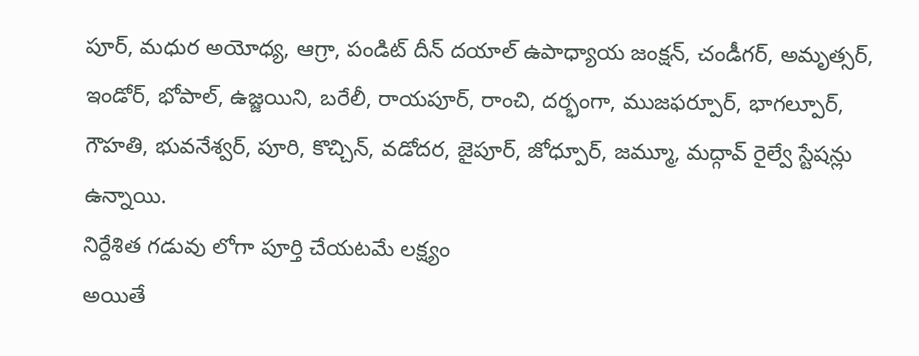పూర్, మధుర అయోధ్య, ఆగ్రా, పండిట్ దీన్ దయాల్ ఉపాధ్యాయ జంక్షన్, చండీగర్, అమృత్సర్, ఇండోర్, భోపాల్, ఉజ్జయిని, బరేలీ, రాయపూర్, రాంచి, దర్భంగా, ముజఫర్పూర్, భాగల్పూర్, గౌహతి, భువనేశ్వర్, పూరి, కొచ్చిన్, వడోదర, జైపూర్, జోధ్పూర్, జమ్మూ, మద్గావ్ రైల్వే స్టేషన్లు ఉన్నాయి.
నిర్దేశిత గడువు లోగా పూర్తి చేయటమే లక్ష్యం
అయితే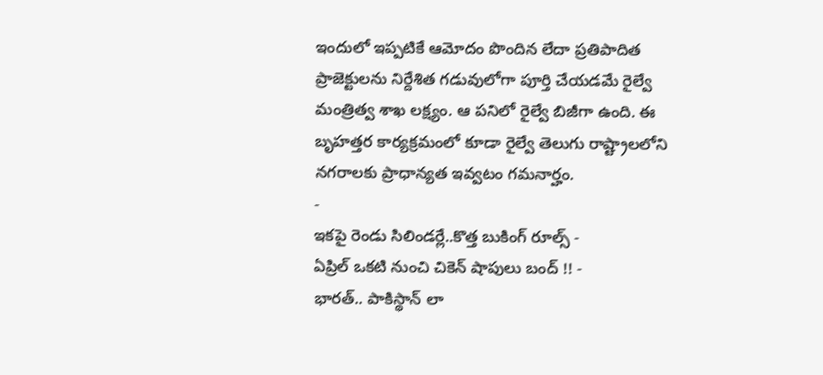ఇందులో ఇప్పటికే ఆమోదం పొందిన లేదా ప్రతిపాదిత ప్రాజెక్టులను నిర్దేశిత గడువులోగా పూర్తి చేయడమే రైల్వే మంత్రిత్వ శాఖ లక్ష్యం. ఆ పనిలో రైల్వే బిజీగా ఉంది. ఈ బృహత్తర కార్యక్రమంలో కూడా రైల్వే తెలుగు రాష్ట్రాలలోని నగరాలకు ప్రాధాన్యత ఇవ్వటం గమనార్హం.
-
ఇకపై రెండు సిలిండర్లే..కొత్త బుకింగ్ రూల్స్ -
ఏప్రిల్ ఒకటి నుంచి చికెన్ షాపులు బంద్ !! -
భారత్.. పాకిస్థాన్ లా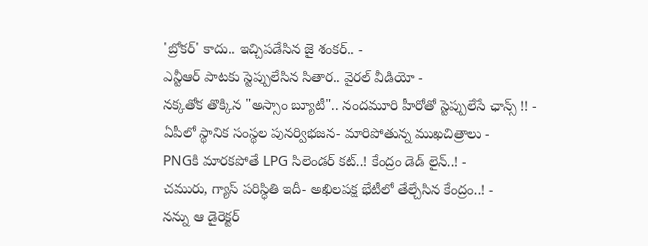'బ్రోకర్' కాదు.. ఇచ్చిపడేసిన జై శంకర్.. -
ఎన్టీఆర్ పాటకు స్టెప్పులేసిన సితార.. వైరల్ వీడియో -
నక్కతోక తొక్కిన "అస్సాం బ్యూటీ".. నందమూరి హీరోతో స్టెప్పులేసే ఛాన్స్ !! -
ఏపీలో స్థానిక సంస్థల పునర్విభజన- మారిపోతున్న ముఖచిత్రాలు -
PNGకి మారకపోతే LPG సిలెండర్ కట్..! కేంద్రం డెడ్ లైన్..! -
చమురు, గ్యాస్ పరిస్ధితి ఇదీ- అఖిలపక్ష భేటీలో తేల్చేసిన కేంద్రం..! -
నన్ను ఆ డైరెక్టర్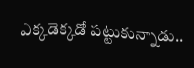ఎక్కడెక్కడో పట్టుకున్నాడు..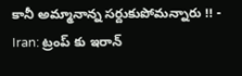కానీ అమ్మానాన్న సర్దుకుపోమన్నారు !! -
Iran: ట్రంప్ కు ఇరాన్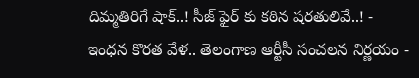దిమ్మతిరిగే షాక్..! సీజ్ ఫైర్ కు కఠిన షరతులివే..! -
ఇంధన కొరత వేళ.. తెలంగాణ ఆర్టీసీ సంచలన నిర్ణయం -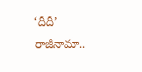‘దీదీ’ రాజీనామా..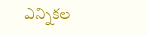ఎన్నికల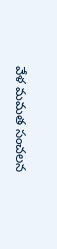వేళ మమత సంచలన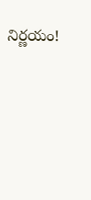నిర్ణయం!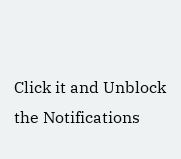Click it and Unblock the Notifications